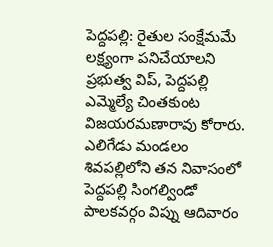పెద్దపల్లి: రైతుల సంక్షేమమే లక్ష్యంగా పనిచేయాలని ప్రభుత్వ విప్, పెద్దపల్లి ఎమ్మెల్యే చింతకుంట విజయరమణారావు కోరారు. ఎలిగేడు మండలం శివపల్లిలోని తన నివాసంలో పెద్దపల్లి సింగల్విండో పాలకవర్గం విప్ను ఆదివారం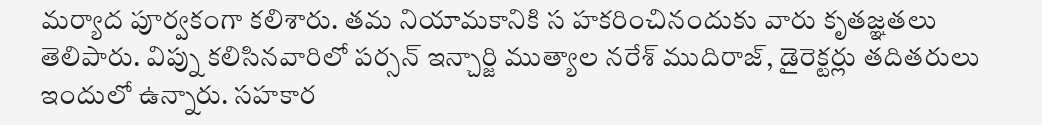మర్యాద పూర్వకంగా కలిశారు. తమ నియామకానికి స హకరించినందుకు వారు కృతజ్ఞతలు తెలిపారు. విప్ను కలిసినవారిలో పర్సన్ ఇన్చార్జి ముత్యాల నరేశ్ ముదిరాజ్, డైరెక్టర్లు తదితరులు ఇందులో ఉన్నారు. సహకార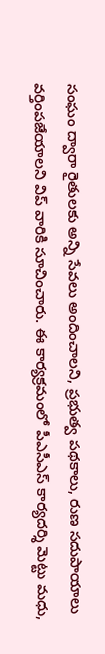సంఘం ద్వారా రైతులకు అన్ని సేవలు అందించాలని, ప్రభుత్వ పథకాలు, రుణ సదుపాయాలు వర్తింపజేయాలని విప్ వారికి సూచించారు. ఈ కార్యక్రమంలో పీఎసీఎస్ కార్యదర్శి మెట్టు మధు,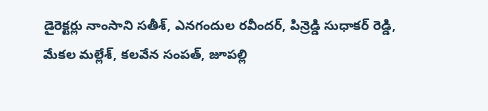డైరెక్టర్లు నాంసాని సతీశ్, ఎనగందుల రవీందర్, పిన్రెడ్డి సుధాకర్ రెడ్డి, మేకల మల్లేశ్, కలవేన సంపత్, జూపల్లి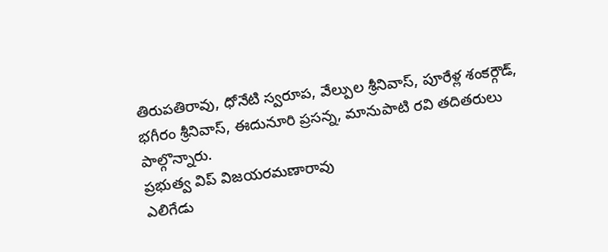తిరుపతిరావు, ధోనేటి స్వరూప, వేల్పుల శ్రీనివాస్, పూరేళ్ల శంకర్గౌడ్, భగీరం శ్రీనివాస్, ఈదునూరి ప్రసన్న, మానుపాటి రవి తదితరులు పాల్గొన్నారు.
ప్రభుత్వ విప్ విజయరమణారావు
ఎలిగేడు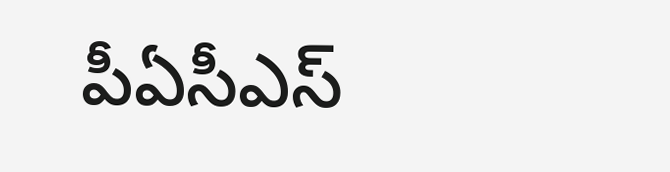పీఏసీఎస్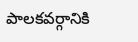పాలకవర్గానికి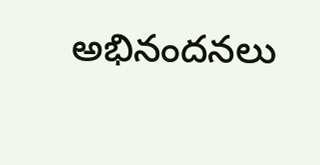అభినందనలు